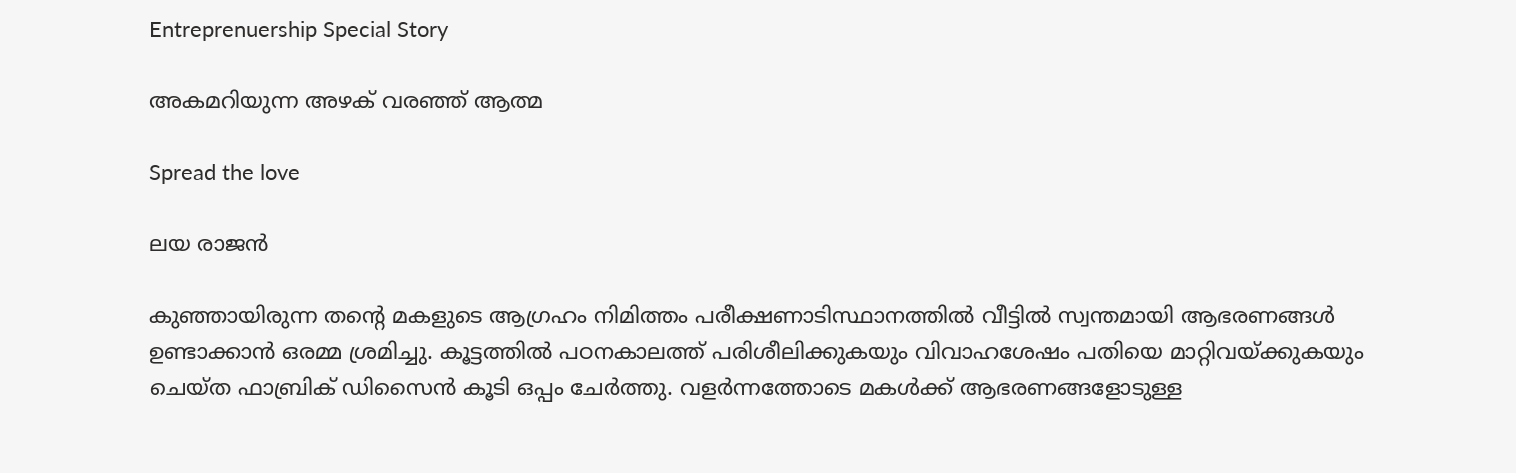Entreprenuership Special Story

അകമറിയുന്ന അഴക് വരഞ്ഞ് ആത്മ

Spread the love

ലയ രാജന്‍

കുഞ്ഞായിരുന്ന തന്റെ മകളുടെ ആഗ്രഹം നിമിത്തം പരീക്ഷണാടിസ്ഥാനത്തില്‍ വീട്ടില്‍ സ്വന്തമായി ആഭരണങ്ങള്‍ ഉണ്ടാക്കാന്‍ ഒരമ്മ ശ്രമിച്ചു. കൂട്ടത്തില്‍ പഠനകാലത്ത് പരിശീലിക്കുകയും വിവാഹശേഷം പതിയെ മാറ്റിവയ്ക്കുകയും ചെയ്ത ഫാബ്രിക് ഡിസൈന്‍ കൂടി ഒപ്പം ചേര്‍ത്തു. വളര്‍ന്നത്തോടെ മകള്‍ക്ക് ആഭരണങ്ങളോടുള്ള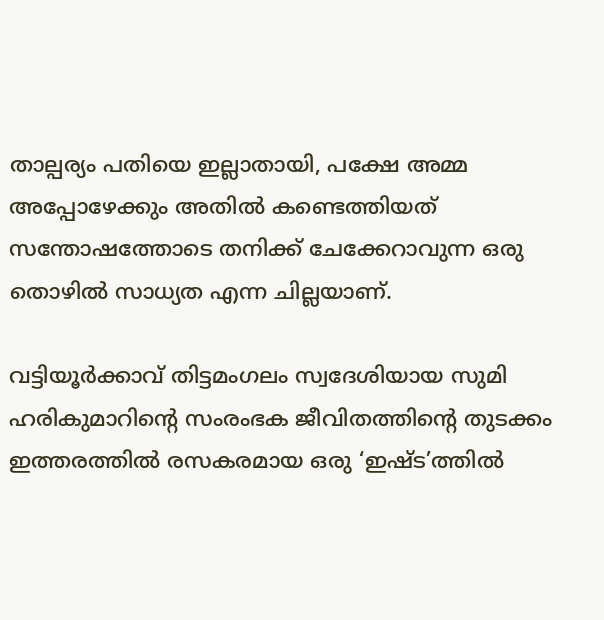താല്പര്യം പതിയെ ഇല്ലാതായി, പക്ഷേ അമ്മ അപ്പോഴേക്കും അതില്‍ കണ്ടെത്തിയത് സന്തോഷത്തോടെ തനിക്ക് ചേക്കേറാവുന്ന ഒരു തൊഴില്‍ സാധ്യത എന്ന ചില്ലയാണ്.

വട്ടിയൂര്‍ക്കാവ് തിട്ടമംഗലം സ്വദേശിയായ സുമി ഹരികുമാറിന്റെ സംരംഭക ജീവിതത്തിന്റെ തുടക്കം ഇത്തരത്തില്‍ രസകരമായ ഒരു ‘ഇഷ്ട’ത്തില്‍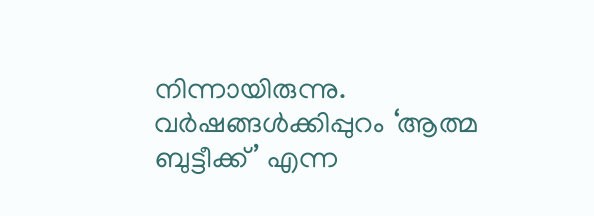നിന്നായിരുന്നു. വര്‍ഷങ്ങള്‍ക്കിപ്പുറം ‘ആത്മ ബുട്ടീക്ക്’ എന്ന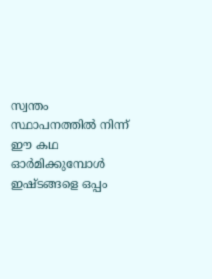സ്വന്തം സ്ഥാപനത്തില്‍ നിന്ന് ഈ കഥ ഓര്‍മിക്കുമ്പോള്‍ ഇഷ്ടങ്ങളെ ഒപ്പം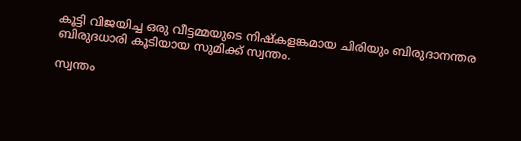കൂട്ടി വിജയിച്ച ഒരു വീട്ടമ്മയുടെ നിഷ്‌കളങ്കമായ ചിരിയും ബിരുദാനന്തര ബിരുദധാരി കൂടിയായ സുമിക്ക് സ്വന്തം.

സ്വന്തം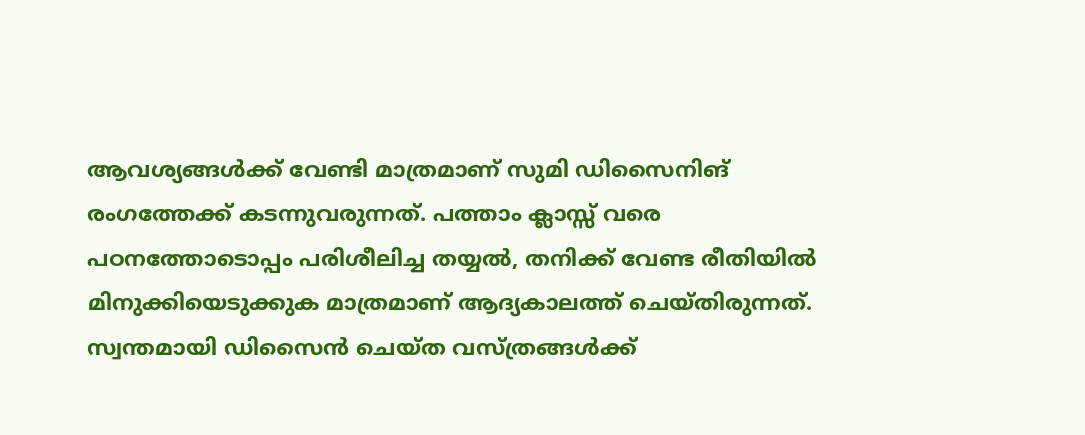ആവശ്യങ്ങള്‍ക്ക് വേണ്ടി മാത്രമാണ് സുമി ഡിസൈനിങ് രംഗത്തേക്ക് കടന്നുവരുന്നത്. പത്താം ക്ലാസ്സ് വരെ പഠനത്തോടൊപ്പം പരിശീലിച്ച തയ്യല്‍, തനിക്ക് വേണ്ട രീതിയില്‍ മിനുക്കിയെടുക്കുക മാത്രമാണ് ആദ്യകാലത്ത് ചെയ്തിരുന്നത്. സ്വന്തമായി ഡിസൈന്‍ ചെയ്ത വസ്ത്രങ്ങള്‍ക്ക്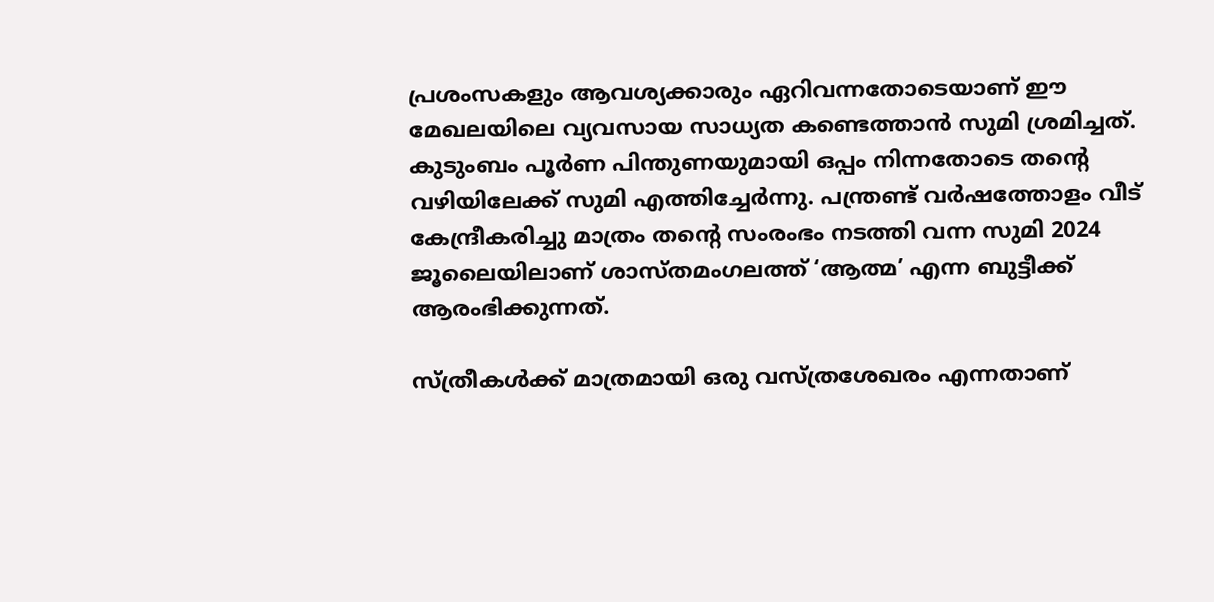പ്രശംസകളും ആവശ്യക്കാരും ഏറിവന്നതോടെയാണ് ഈ മേഖലയിലെ വ്യവസായ സാധ്യത കണ്ടെത്താന്‍ സുമി ശ്രമിച്ചത്. കുടുംബം പൂര്‍ണ പിന്തുണയുമായി ഒപ്പം നിന്നതോടെ തന്റെ വഴിയിലേക്ക് സുമി എത്തിച്ചേര്‍ന്നു. പന്ത്രണ്ട് വര്‍ഷത്തോളം വീട് കേന്ദ്രീകരിച്ചു മാത്രം തന്റെ സംരംഭം നടത്തി വന്ന സുമി 2024 ജൂലൈയിലാണ് ശാസ്തമംഗലത്ത് ‘ആത്മ’ എന്ന ബുട്ടീക്ക് ആരംഭിക്കുന്നത്.

സ്ത്രീകള്‍ക്ക് മാത്രമായി ഒരു വസ്ത്രശേഖരം എന്നതാണ്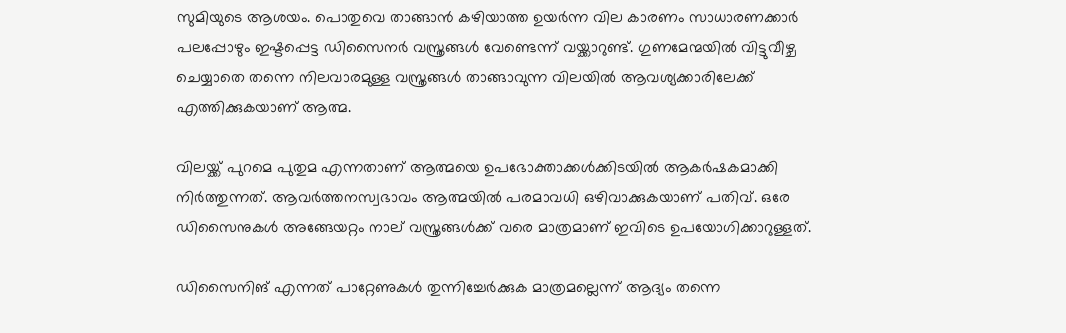സുമിയുടെ ആശയം. പൊതുവെ താങ്ങാന്‍ കഴിയാത്ത ഉയര്‍ന്ന വില കാരണം സാധാരണക്കാര്‍ പലപ്പോഴും ഇഷ്ടപ്പെട്ട ഡിസൈനര്‍ വസ്ത്രങ്ങള്‍ വേണ്ടെന്ന് വയ്ക്കാറുണ്ട്. ഗുണമേന്മയില്‍ വിട്ടുവീഴ്ച ചെയ്യാതെ തന്നെ നിലവാരമുള്ള വസ്ത്രങ്ങള്‍ താങ്ങാവുന്ന വിലയില്‍ ആവശ്യക്കാരിലേക്ക് എത്തിക്കുകയാണ് ആത്മ.

വിലയ്ക്ക് പുറമെ പുതുമ എന്നതാണ് ആത്മയെ ഉപഭോക്താക്കള്‍ക്കിടയില്‍ ആകര്‍ഷകമാക്കി നിര്‍ത്തുന്നത്. ആവര്‍ത്തനസ്വഭാവം ആത്മയില്‍ പരമാവധി ഒഴിവാക്കുകയാണ് പതിവ്. ഒരേ ഡിസൈനുകള്‍ അങ്ങേയറ്റം നാല് വസ്ത്രങ്ങള്‍ക്ക് വരെ മാത്രമാണ് ഇവിടെ ഉപയോഗിക്കാറുള്ളത്.

ഡിസൈനിങ് എന്നത് പാറ്റേണുകള്‍ തുന്നിച്ചേര്‍ക്കുക മാത്രമല്ലെന്ന് ആദ്യം തന്നെ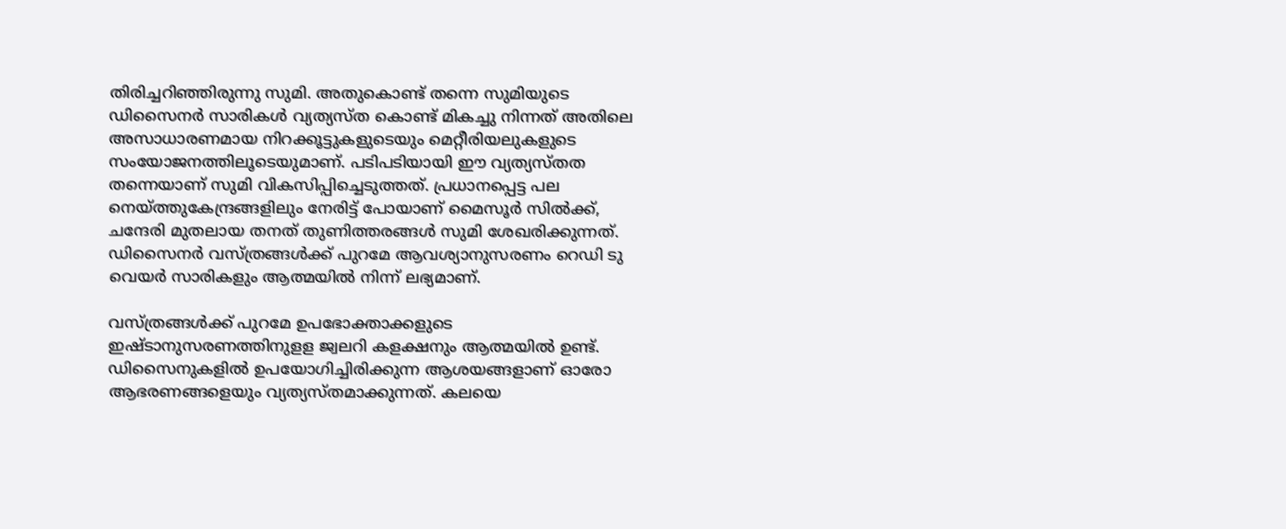തിരിച്ചറിഞ്ഞിരുന്നു സുമി. അതുകൊണ്ട് തന്നെ സുമിയുടെ ഡിസൈനര്‍ സാരികള്‍ വ്യത്യസ്ത കൊണ്ട് മികച്ചു നിന്നത് അതിലെ അസാധാരണമായ നിറക്കൂട്ടുകളുടെയും മെറ്റീരിയലുകളുടെ സംയോജനത്തിലൂടെയുമാണ്. പടിപടിയായി ഈ വ്യത്യസ്തത തന്നെയാണ് സുമി വികസിപ്പിച്ചെടുത്തത്. പ്രധാനപ്പെട്ട പല നെയ്ത്തുകേന്ദ്രങ്ങളിലും നേരിട്ട് പോയാണ് മൈസൂര്‍ സില്‍ക്ക്, ചന്ദേരി മുതലായ തനത് തുണിത്തരങ്ങള്‍ സുമി ശേഖരിക്കുന്നത്. ഡിസൈനര്‍ വസ്ത്രങ്ങള്‍ക്ക് പുറമേ ആവശ്യാനുസരണം റെഡി ടു വെയര്‍ സാരികളും ആത്മയില്‍ നിന്ന് ലഭ്യമാണ്.

വസ്ത്രങ്ങള്‍ക്ക് പുറമേ ഉപഭോക്താക്കളുടെ ഇഷ്ടാനുസരണത്തിനുളള ജ്വലറി കളക്ഷനും ആത്മയില്‍ ഉണ്ട്‌. ഡിസൈനുകളില്‍ ഉപയോഗിച്ചിരിക്കുന്ന ആശയങ്ങളാണ് ഓരോ ആഭരണങ്ങളെയും വ്യത്യസ്തമാക്കുന്നത്. കലയെ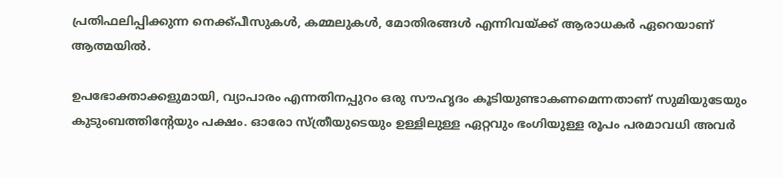പ്രതിഫലിപ്പിക്കുന്ന നെക്ക്പീസുകള്‍, കമ്മലുകള്‍, മോതിരങ്ങള്‍ എന്നിവയ്ക്ക് ആരാധകര്‍ ഏറെയാണ് ആത്മയില്‍.

ഉപഭോക്താക്കളുമായി, വ്യാപാരം എന്നതിനപ്പുറം ഒരു സൗഹൃദം കൂടിയുണ്ടാകണമെന്നതാണ് സുമിയുടേയും കുടുംബത്തിന്റേയും പക്ഷം. ഓരോ സ്ത്രീയുടെയും ഉള്ളിലുള്ള ഏറ്റവും ഭംഗിയുള്ള രൂപം പരമാവധി അവര്‍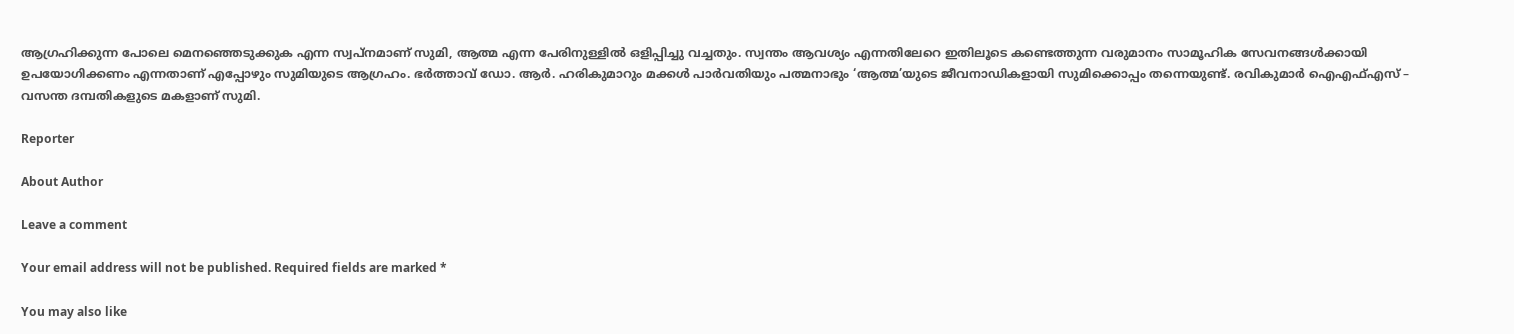ആഗ്രഹിക്കുന്ന പോലെ മെനഞ്ഞെടുക്കുക എന്ന സ്വപ്‌നമാണ് സുമി, ആത്മ എന്ന പേരിനുള്ളില്‍ ഒളിപ്പിച്ചു വച്ചതും. സ്വന്തം ആവശ്യം എന്നതിലേറെ ഇതിലൂടെ കണ്ടെത്തുന്ന വരുമാനം സാമൂഹിക സേവനങ്ങള്‍ക്കായി ഉപയോഗിക്കണം എന്നതാണ് എപ്പോഴും സുമിയുടെ ആഗ്രഹം. ഭര്‍ത്താവ് ഡോ. ആര്‍. ഹരികുമാറും മക്കള്‍ പാര്‍വതിയും പത്മനാഭും ‘ആത്മ’യുടെ ജീവനാഡികളായി സുമിക്കൊപ്പം തന്നെയുണ്ട്. രവികുമാർ ഐഎഫ്എസ് – വസന്ത ദമ്പതികളുടെ മകളാണ് സുമി.

Reporter

About Author

Leave a comment

Your email address will not be published. Required fields are marked *

You may also like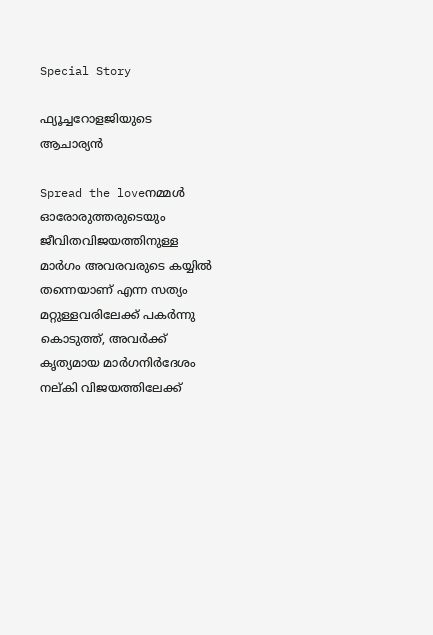Special Story

ഫ്യൂച്ചറോളജിയുടെ ആചാര്യന്‍

Spread the loveനമ്മള്‍ ഓരോരുത്തരുടെയും ജീവിതവിജയത്തിനുള്ള മാര്‍ഗം അവരവരുടെ കയ്യില്‍ തന്നെയാണ് എന്ന സത്യം മറ്റുള്ളവരിലേക്ക് പകര്‍ന്നു കൊടുത്ത്, അവര്‍ക്ക് കൃത്യമായ മാര്‍ഗനിര്‍ദേശം നല്കി വിജയത്തിലേക്ക്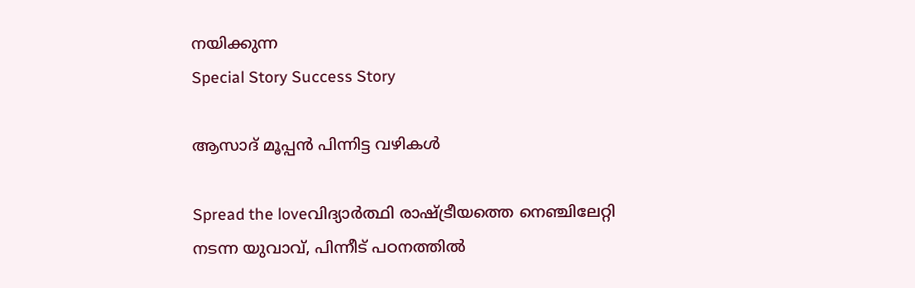നയിക്കുന്ന
Special Story Success Story

ആസാദ് മൂപ്പന്‍ പിന്നിട്ട വഴികള്‍

Spread the loveവിദ്യാര്‍ത്ഥി രാഷ്ട്രീയത്തെ നെഞ്ചിലേറ്റി നടന്ന യുവാവ്, പിന്നീട് പഠനത്തില്‍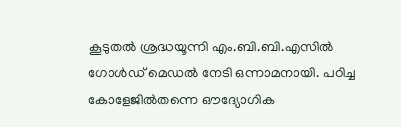കൂടുതല്‍ ശ്രദ്ധയൂന്നി എം.ബി.ബി.എസില്‍ ഗോള്‍ഡ് മെഡല്‍ നേടി ഒന്നാമനായി. പഠിച്ച കോളേജില്‍തന്നെ ഔദ്യോഗിക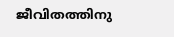ജീവിതത്തിനു